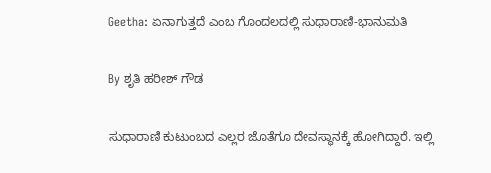Geetha: ಏನಾಗುತ್ತದೆ ಎಂಬ ಗೊಂದಲದಲ್ಲಿ ಸುಧಾರಾಣಿ-ಭಾನುಮತಿ

By ಶೃತಿ ಹರೀಶ್ ಗೌಡ

ಸುಧಾರಾಣಿ ಕುಟುಂಬದ ಎಲ್ಲರ ಜೊತೆಗೂ ದೇವಸ್ಥಾನಕ್ಕೆ ಹೋಗಿದ್ದಾರೆ. ಇಲ್ಲಿ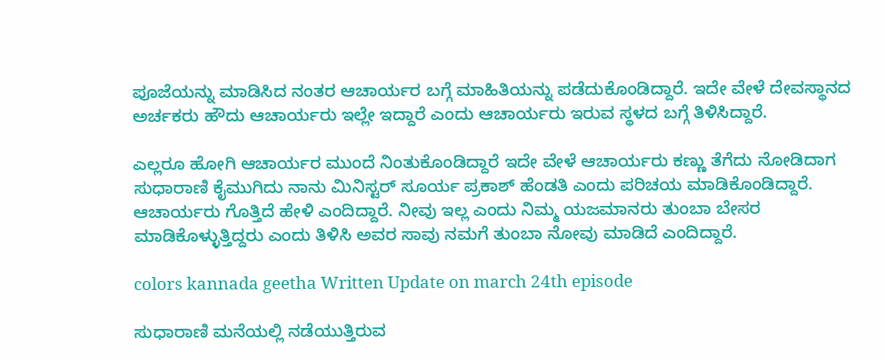ಪೂಜೆಯನ್ನು ಮಾಡಿಸಿದ ನಂತರ ಆಚಾರ್ಯರ ಬಗ್ಗೆ ಮಾಹಿತಿಯನ್ನು ಪಡೆದುಕೊಂಡಿದ್ದಾರೆ. ಇದೇ ವೇಳೆ ದೇವಸ್ಥಾನದ ಅರ್ಚಕರು ಹೌದು ಆಚಾರ್ಯರು ಇಲ್ಲೇ ಇದ್ದಾರೆ ಎಂದು ಆಚಾರ್ಯರು ಇರುವ ಸ್ಥಳದ ಬಗ್ಗೆ ತಿಳಿಸಿದ್ದಾರೆ.

ಎಲ್ಲರೂ ಹೋಗಿ ಆಚಾರ್ಯರ ಮುಂದೆ ನಿಂತುಕೊಂಡಿದ್ದಾರೆ ಇದೇ ವೇಳೆ ಆಚಾರ್ಯರು ಕಣ್ಣು ತೆಗೆದು ನೋಡಿದಾಗ ಸುಧಾರಾಣಿ ಕೈಮುಗಿದು ನಾನು ಮಿನಿಸ್ಟರ್ ಸೂರ್ಯ ಪ್ರಕಾಶ್ ಹೆಂಡತಿ ಎಂದು ಪರಿಚಯ ಮಾಡಿಕೊಂಡಿದ್ದಾರೆ. ಆಚಾರ್ಯರು ಗೊತ್ತಿದೆ ಹೇಳಿ ಎಂದಿದ್ದಾರೆ. ನೀವು ಇಲ್ಲ ಎಂದು ನಿಮ್ಮ ಯಜಮಾನರು ತುಂಬಾ ಬೇಸರ ಮಾಡಿಕೊಳ್ಳುತ್ತಿದ್ದರು ಎಂದು ತಿಳಿಸಿ ಅವರ ಸಾವು ನಮಗೆ ತುಂಬಾ ನೋವು ಮಾಡಿದೆ ಎಂದಿದ್ದಾರೆ.

colors kannada geetha Written Update on march 24th episode

ಸುಧಾರಾಣಿ ಮನೆಯಲ್ಲಿ ನಡೆಯುತ್ತಿರುವ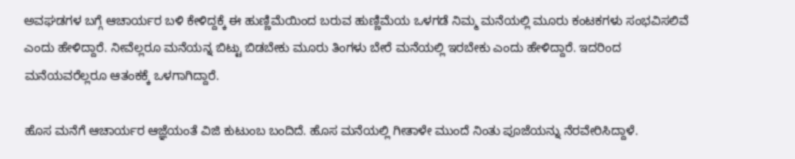ಅವಘಡಗಳ ಬಗ್ಗೆ ಆಚಾರ್ಯರ ಬಳಿ ಕೇಳಿದ್ದಕ್ಕೆ ಈ ಹುಣ್ಣಿಮೆಯಿಂದ ಬರುವ ಹುಣ್ಣಿಮೆಯ ಒಳಗಡೆ ನಿಮ್ಮ ಮನೆಯಲ್ಲಿ ಮೂರು ಕಂಟಕಗಳು ಸಂಭವಿಸಲಿವೆ ಎಂದು ಹೇಳಿದ್ದಾರೆ. ನೀವೆಲ್ಲರೂ ಮನೆಯನ್ನ ಬಿಟ್ಟು ಬಿಡಬೇಕು ಮೂರು ತಿಂಗಳು ಬೇರೆ ಮನೆಯಲ್ಲಿ ಇರಬೇಕು ಎಂದು ಹೇಳಿದ್ದಾರೆ. ಇದರಿಂದ ಮನೆಯವರೆಲ್ಲರೂ ಆತಂಕಕ್ಕೆ ಒಳಗಾಗಿದ್ದಾರೆ.

ಹೊಸ ಮನೆಗೆ ಆಚಾರ್ಯರ ಆಜ್ಞೆಯಂತೆ ವಿಜಿ ಕುಟುಂಬ ಬಂದಿದೆ. ಹೊಸ ಮನೆಯಲ್ಲಿ ಗೀತಾಳೇ ಮುಂದೆ ನಿಂತು ಪೂಜೆಯನ್ನು ನೆರವೇರಿಸಿದ್ದಾಳೆ.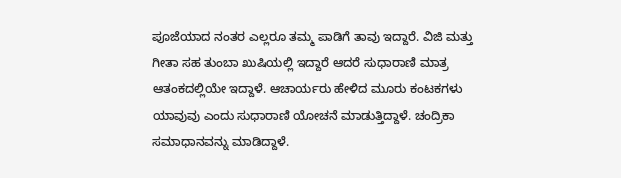ಪೂಜೆಯಾದ ನಂತರ ಎಲ್ಲರೂ ತಮ್ಮ ಪಾಡಿಗೆ ತಾವು ಇದ್ದಾರೆ. ವಿಜಿ ಮತ್ತು ಗೀತಾ ಸಹ ತುಂಬಾ ಖುಷಿಯಲ್ಲಿ ಇದ್ದಾರೆ ಆದರೆ ಸುಧಾರಾಣಿ ಮಾತ್ರ ಆತಂಕದಲ್ಲಿಯೇ ಇದ್ದಾಳೆ. ಆಚಾರ್ಯರು ಹೇಳಿದ ಮೂರು ಕಂಟಕಗಳು ಯಾವುವು ಎಂದು ಸುಧಾರಾಣಿ ಯೋಚನೆ ಮಾಡುತ್ತಿದ್ದಾಳೆ. ಚಂದ್ರಿಕಾ ಸಮಾಧಾನವನ್ನು ಮಾಡಿದ್ದಾಳೆ.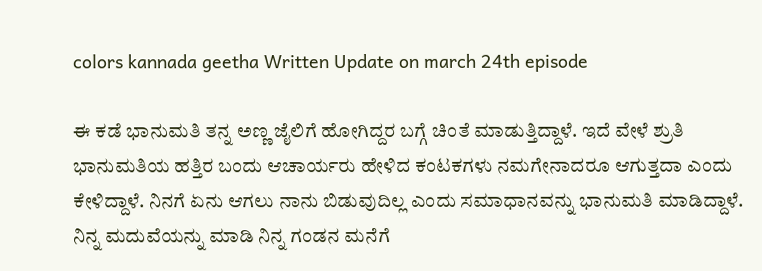colors kannada geetha Written Update on march 24th episode

ಈ ಕಡೆ ಭಾನುಮತಿ ತನ್ನ ಅಣ್ಣ ಜೈಲಿಗೆ ಹೋಗಿದ್ದರ ಬಗ್ಗೆ ಚಿಂತೆ ಮಾಡುತ್ತಿದ್ದಾಳೆ. ಇದೆ ವೇಳೆ ಶ್ರುತಿ ಭಾನುಮತಿಯ ಹತ್ತಿರ ಬಂದು ಆಚಾರ್ಯರು ಹೇಳಿದ ಕಂಟಕಗಳು ನಮಗೇನಾದರೂ ಆಗುತ್ತದಾ ಎಂದು ಕೇಳಿದ್ದಾಳೆ. ನಿನಗೆ ಏನು ಆಗಲು ನಾನು ಬಿಡುವುದಿಲ್ಲ ಎಂದು ಸಮಾಧಾನವನ್ನು ಭಾನುಮತಿ ಮಾಡಿದ್ದಾಳೆ. ನಿನ್ನ ಮದುವೆಯನ್ನು ಮಾಡಿ ನಿನ್ನ ಗಂಡನ ಮನೆಗೆ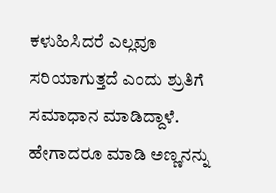ಕಳುಹಿಸಿದರೆ ಎಲ್ಲವೂ ಸರಿಯಾಗುತ್ತದೆ ಎಂದು ಶ್ರುತಿಗೆ ಸಮಾಧಾನ ಮಾಡಿದ್ದಾಳೆ. ಹೇಗಾದರೂ ಮಾಡಿ ಅಣ್ಣನನ್ನು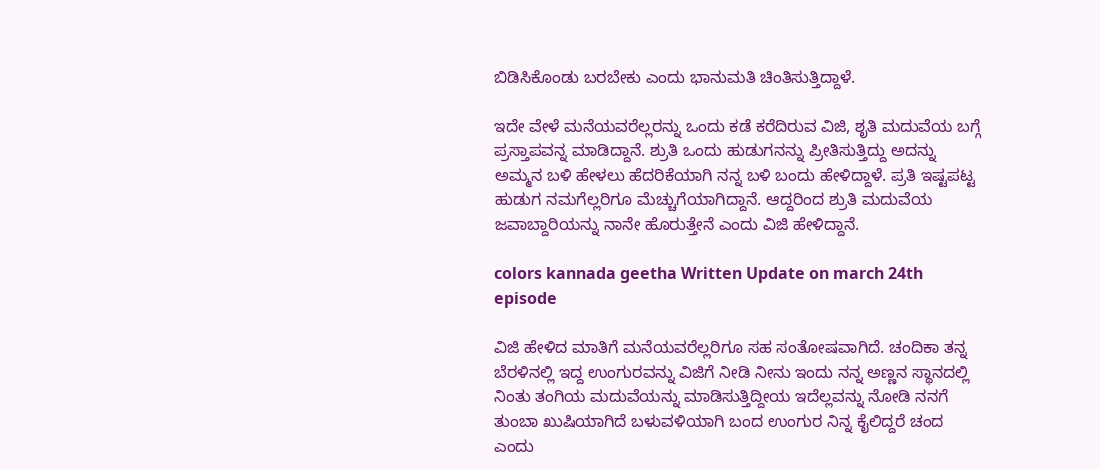ಬಿಡಿಸಿಕೊಂಡು ಬರಬೇಕು ಎಂದು ಭಾನುಮತಿ ಚಿಂತಿಸುತ್ತಿದ್ದಾಳೆ.

ಇದೇ ವೇಳೆ ಮನೆಯವರೆಲ್ಲರನ್ನು ಒಂದು ಕಡೆ ಕರೆದಿರುವ ವಿಜಿ, ಶೃತಿ ಮದುವೆಯ ಬಗ್ಗೆ ಪ್ರಸ್ತಾಪವನ್ನ ಮಾಡಿದ್ದಾನೆ. ಶ್ರುತಿ ಒಂದು ಹುಡುಗನನ್ನು ಪ್ರೀತಿಸುತ್ತಿದ್ದು ಅದನ್ನು ಅಮ್ಮನ ಬಳಿ ಹೇಳಲು ಹೆದರಿಕೆಯಾಗಿ ನನ್ನ ಬಳಿ ಬಂದು ಹೇಳಿದ್ದಾಳೆ. ಪ್ರತಿ ಇಷ್ಟಪಟ್ಟ ಹುಡುಗ ನಮಗೆಲ್ಲರಿಗೂ ಮೆಚ್ಚುಗೆಯಾಗಿದ್ದಾನೆ. ಆದ್ದರಿಂದ ಶ್ರುತಿ ಮದುವೆಯ ಜವಾಬ್ದಾರಿಯನ್ನು ನಾನೇ ಹೊರುತ್ತೇನೆ ಎಂದು ವಿಜಿ ಹೇಳಿದ್ದಾನೆ.

colors kannada geetha Written Update on march 24th episode

ವಿಜಿ ಹೇಳಿದ ಮಾತಿಗೆ ಮನೆಯವರೆಲ್ಲರಿಗೂ ಸಹ ಸಂತೋಷವಾಗಿದೆ. ಚಂದಿಕಾ ತನ್ನ ಬೆರಳಿನಲ್ಲಿ ಇದ್ದ ಉಂಗುರವನ್ನು ವಿಜಿಗೆ ನೀಡಿ ನೀನು ಇಂದು ನನ್ನ ಅಣ್ಣನ ಸ್ಥಾನದಲ್ಲಿ ನಿಂತು ತಂಗಿಯ ಮದುವೆಯನ್ನು ಮಾಡಿಸುತ್ತಿದ್ದೀಯ ಇದೆಲ್ಲವನ್ನು ನೋಡಿ ನನಗೆ ತುಂಬಾ ಖುಷಿಯಾಗಿದೆ ಬಳುವಳಿಯಾಗಿ ಬಂದ ಉಂಗುರ ನಿನ್ನ ಕೈಲಿದ್ದರೆ ಚಂದ ಎಂದು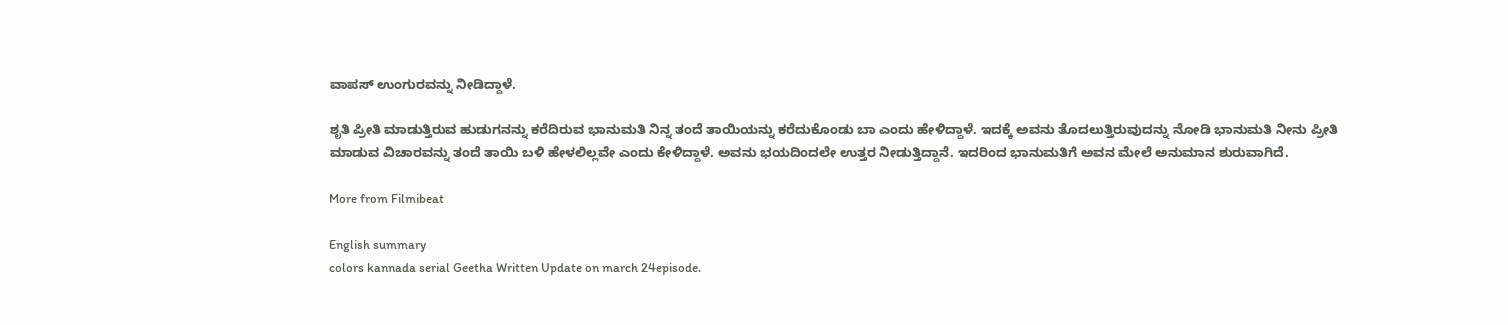ವಾಪಸ್ ಉಂಗುರವನ್ನು ನೀಡಿದ್ದಾಳೆ.

ಶೃತಿ ಪ್ರೀತಿ ಮಾಡುತ್ತಿರುವ ಹುಡುಗನನ್ನು ಕರೆದಿರುವ ಭಾನುಮತಿ ನಿನ್ನ ತಂದೆ ತಾಯಿಯನ್ನು ಕರೆದುಕೊಂಡು ಬಾ ಎಂದು ಹೇಳಿದ್ದಾಳೆ. ಇದಕ್ಕೆ ಅವನು ತೊದಲುತ್ತಿರುವುದನ್ನು ನೋಡಿ ಭಾನುಮತಿ ನೀನು ಪ್ರೀತಿ ಮಾಡುವ ವಿಚಾರವನ್ನು ತಂದೆ ತಾಯಿ ಬಳಿ ಹೇಳಲಿಲ್ಲವೇ ಎಂದು ಕೇಳಿದ್ದಾಳೆ. ಅವನು ಭಯದಿಂದಲೇ ಉತ್ತರ ನೀಡುತ್ತಿದ್ದಾನೆ. ಇದರಿಂದ ಭಾನುಮತಿಗೆ ಅವನ ಮೇಲೆ ಅನುಮಾನ ಶುರುವಾಗಿದೆ.

More from Filmibeat

English summary
colors kannada serial Geetha Written Update on march 24episode.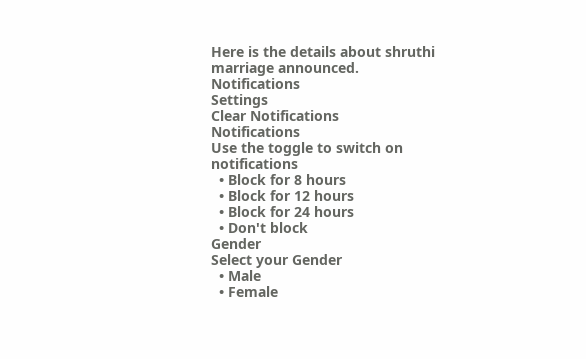Here is the details about shruthi marriage announced.
Notifications
Settings
Clear Notifications
Notifications
Use the toggle to switch on notifications
  • Block for 8 hours
  • Block for 12 hours
  • Block for 24 hours
  • Don't block
Gender
Select your Gender
  • Male
  • Female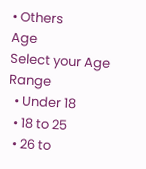• Others
Age
Select your Age Range
  • Under 18
  • 18 to 25
  • 26 to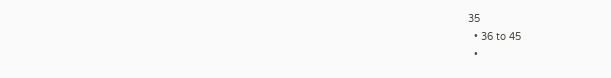35
  • 36 to 45
  •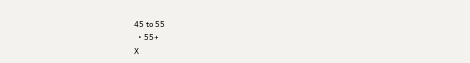45 to 55
  • 55+
X